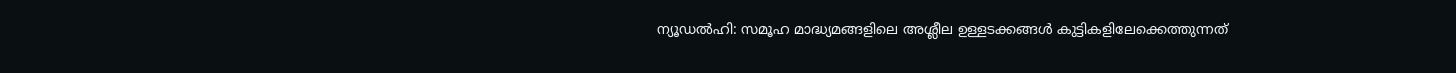ന്യൂഡൽഹി: സമൂഹ മാദ്ധ്യമങ്ങളിലെ അശ്ലീല ഉള്ളടക്കങ്ങൾ കുട്ടികളിലേക്കെത്തുന്നത്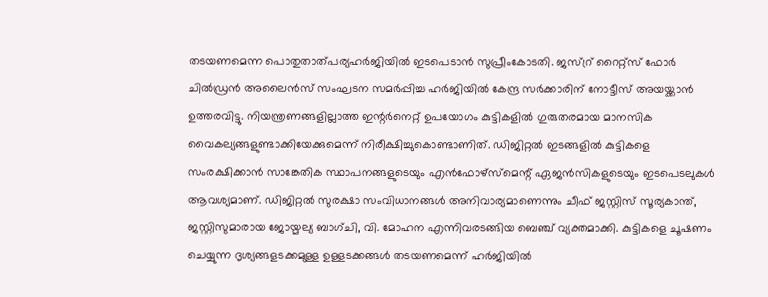തടയണമെന്ന പൊതുതാത്പര്യഹർജിയിൽ ഇടപെടാൻ സുപ്രീംകോടതി. ജസ്റ്ര് റൈറ്റ്സ് ഫോർ ചിൽഡ്രൻ അലൈൻസ് സംഘടന സമർപ്പിച്ച ഹർജിയിൽ കേന്ദ്ര സർക്കാരിന് നോട്ടീസ് അയയ്ക്കാൻ ഉത്തരവിട്ടു. നിയന്ത്രണങ്ങളില്ലാത്ത ഇന്റർനെറ്റ് ഉപയോഗം കുട്ടികളിൽ ഗുരുതരമായ മാനസിക വൈകല്യങ്ങളുണ്ടാക്കിയേക്കുമെന്ന് നിരീക്ഷിച്ചുകൊണ്ടാണിത്. ഡിജിറ്റൽ ഇടങ്ങളിൽ കുട്ടികളെ സംരക്ഷിക്കാൻ സാങ്കേതിക സ്ഥാപനങ്ങളുടെയും എൻഫോഴ്സ്മെന്റ് ഏജൻസികളുടെയും ഇടപെടലുകൾ ആവശ്യമാണ്. ഡിജിറ്റൽ സുരക്ഷാ സംവിധാനങ്ങൾ അനിവാര്യമാണെന്നും ചീഫ് ജസ്റ്റിസ് സൂര്യകാന്ത്, ജസ്റ്റിസുമാരായ ജോയ്മല്യ ബാഗ്ചി, വി. മോഹന എന്നിവരടങ്ങിയ ബെഞ്ച് വ്യക്തമാക്കി. കുട്ടികളെ ചൂഷണം ചെയ്യുന്ന ദൃശ്യങ്ങളടക്കമുള്ള ഉള്ളടക്കങ്ങൾ തടയണമെന്ന് ഹർജിയിൽ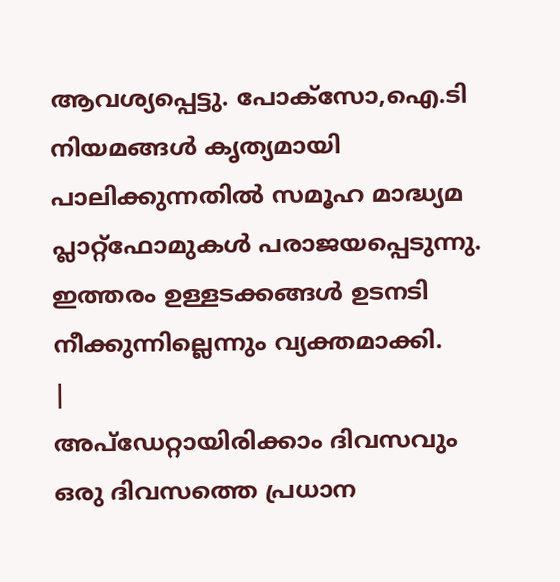ആവശ്യപ്പെട്ടു. പോക്സോ,ഐ.ടി നിയമങ്ങൾ കൃത്യമായി പാലിക്കുന്നതിൽ സമൂഹ മാദ്ധ്യമ പ്ലാറ്റ്ഫോമുകൾ പരാജയപ്പെടുന്നു. ഇത്തരം ഉള്ളടക്കങ്ങൾ ഉടനടി നീക്കുന്നില്ലെന്നും വ്യക്തമാക്കി.
|
അപ്ഡേറ്റായിരിക്കാം ദിവസവും
ഒരു ദിവസത്തെ പ്രധാന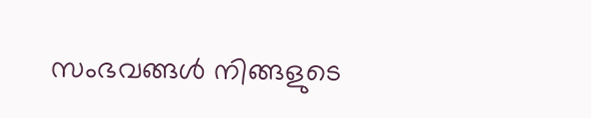സംഭവങ്ങൾ നിങ്ങളുടെ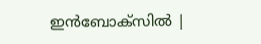ഇൻബോക്സിൽ |